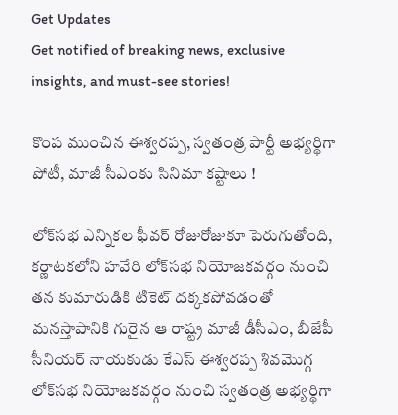Get Updates
Get notified of breaking news, exclusive insights, and must-see stories!

కొంప ముంచిన ఈశ్వరప్ప, స్వతంత్ర పార్టీ అభ్యర్థిగా పోటీ, మాజీ సీఎంకు సినిమా కష్టాలు !

లోక్‌సభ ఎన్నికల ఫీవర్ రోజురోజుకూ పెరుగుతోంది, కర్ణాటకలోని హవేరి లోక్‌సభ నియోజకవర్గం నుంచి తన కుమారుడికి టికెట్ దక్కకపోవడంతో మనస్తాపానికి గురైన ఆ రాష్ట్ర మాజీ డీసీఎం, బీజేపీ సీనియర్ నాయకుడు కేఎస్ ఈశ్వరప్ప శివమొగ్గ లోక్‌సభ నియోజకవర్గం నుంచి స్వతంత్ర అభ్యర్థిగా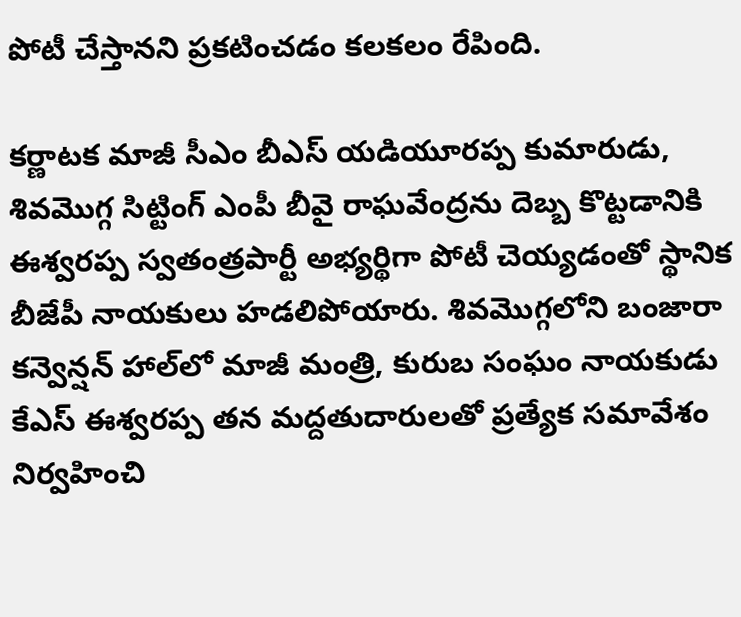పోటీ చేస్తానని ప్రకటించడం కలకలం రేపింది.

కర్ణాటక మాజీ సీఎం బీఎస్ యడియూరప్ప కుమారుడు, శివమొగ్గ సిట్టింగ్ ఎంపీ బీవై రాఘవేంద్రను దెబ్బ కొట్టడానికి ఈశ్వరప్ప స్వతంత్రపార్టీ అభ్యర్థిగా పోటీ చెయ్యడంతో స్థానిక బీజేపీ నాయకులు హడలిపోయారు. శివమొగ్గలోని బంజారా కన్వెన్షన్ హాల్‌లో మాజీ మంత్రి, కురుబ సంఘం నాయకుడు కేఎస్ ఈశ్వరప్ప తన మద్దతుదారులతో ప్రత్యేక సమావేశం నిర్వహించి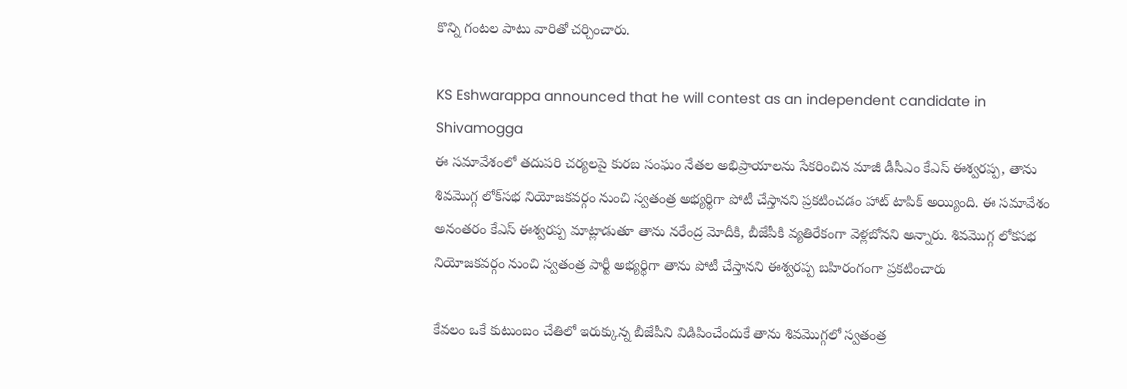కొన్ని గంటల పాటు వారితో చర్చించారు.

KS Eshwarappa announced that he will contest as an independent candidate in Shivamogga
ఈ సమావేశంలో తదుపరి చర్యలపై కురబ సంఘం నేతల అభిప్రాయాలను సేకరించిన మాజీ డీసీఎం కేఎస్ ఈశ్వరప్ప, తాను శివమొగ్గ లోక్‌సభ నియోజకవర్గం నుంచి స్వతంత్ర అభ్యర్థిగా పోటీ చేస్తానని ప్రకటించడం హాట్ టాపిక్ అయ్యింది. ఈ సమావేశం అనంతరం కేఎస్ ఈశ్వరప్ప మాట్లాడుతూ తాను నరేంద్ర మోదీకి, బీజేపీకి వ్యతిరేకంగా వెళ్లబోనని అన్నారు. శివమొగ్గ లోకసభ నియోజకవర్గం నుంచి స్వతంత్ర పార్టీ అభ్యర్థిగా తాను పోటీ చేస్తానని ఈశ్వరప్ప బహిరంగంగా ప్రకటించారు

కేవలం ఒకే కుటుంబం చేతిలో ఇరుక్కున్న బీజేపీని విడిపించేందుకే తాను శివమొగ్గలో స్వతంత్ర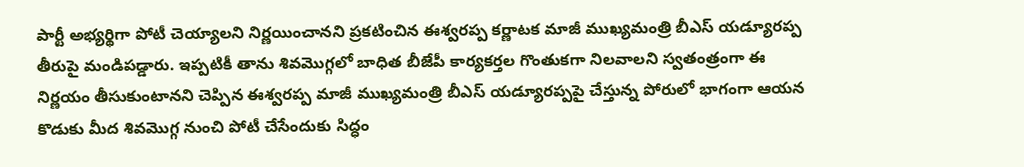పార్టీ అభ్యర్థిగా పోటీ చెయ్యాలని నిర్ణయించానని ప్రకటించిన ఈశ్వరప్ప కర్ణాటక మాజీ ముఖ్యమంత్రి బీఎస్‌ యడ్యూరప్ప తీరుపై మండిపడ్డారు. ఇప్పటికీ తాను శివమొగ్గలో బాధిత బీజేపీ కార్యకర్తల గొంతుకగా నిలవాలని స్వతంత్రంగా ఈ నిర్ణయం తీసుకుంటానని చెప్పిన ఈశ్వరప్ప మాజీ ముఖ్యమంత్రి బీఎస్ యడ్యూరప్పపై చేస్తున్న పోరులో భాగంగా ఆయన కొడుకు మీద శివమొగ్గ నుంచి పోటీ చేసేందుకు సిద్ధం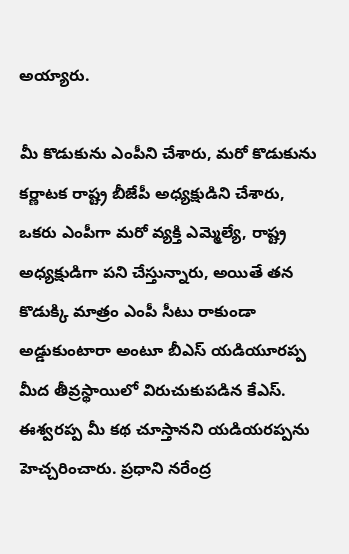అయ్యారు.

మీ కొడుకును ఎంపీని చేశారు, మరో కొడుకును కర్ణాటక రాష్ట్ర బీజేపీ అధ్యక్షుడిని చేశారు, ఒకరు ఎంపీగా మరో వ్యక్తి ఎమ్మెల్యే, రాష్ట్ర అధ్యక్షుడిగా పని చేస్తున్నారు, అయితే తన కొడుక్కి మాత్రం ఎంపీ సీటు రాకుండా అడ్డుకుంటారా అంటూ బీఎస్ యడియూరప్ప మీద తీవ్రస్థాయిలో విరుచుకుపడిన కేఎస్. ఈశ్వరప్ప మీ కథ చూస్తానని యడియరప్పను హెచ్చరించారు. ప్రధాని నరేంద్ర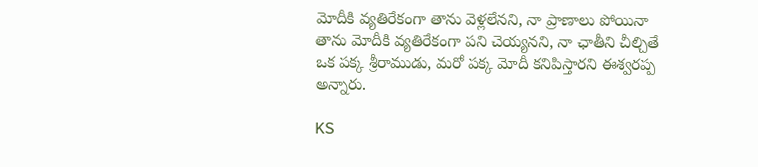మోదీకి వ్యతిరేకంగా తాను వెళ్లలేనని, నా ప్రాణాలు పోయినా తాను మోదీకి వ్యతిరేకంగా పని చెయ్యనని, నా ఛాతీని చీల్చితే ఒక పక్క శ్రీరాముడు, మరో పక్క మోదీ కనిపిస్తారని ఈశ్వరప్ప అన్నారు.

KS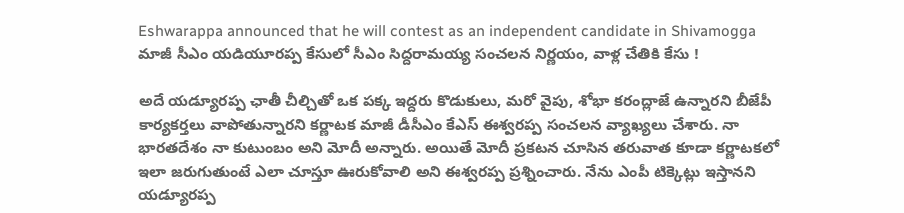Eshwarappa announced that he will contest as an independent candidate in Shivamogga
మాజీ సీఎం యడియూరప్ప కేసులో సీఎం సిద్దరామయ్య సంచలన నిర్ణయం, వాళ్ల చేతికి కేసు !

అదే యడ్యూరప్ప ఛాతీ చీల్చితో ఒక పక్క ఇద్దరు కొడుకులు, మరో వైపు, శోభా కరంద్లాజే ఉన్నారని బీజేపీ కార్యకర్తలు వాపోతున్నారని కర్ణాటక మాజీ డీసీఎం కేఎస్ ఈశ్వరప్ప సంచలన వ్యాఖ్యలు చేశారు. నా భారతదేశం నా కుటుంబం అని మోదీ అన్నారు. అయితే మోదీ ప్రకటన చూసిన తరువాత కూడా కర్ణాటకలో ఇలా జరుగుతుంటే ఎలా చూస్తూ ఊరుకోవాలి అని ఈశ్వరప్ప ప్రశ్నించారు. నేను ఎంపీ టిక్కెట్లు ఇస్తానని యడ్యూరప్ప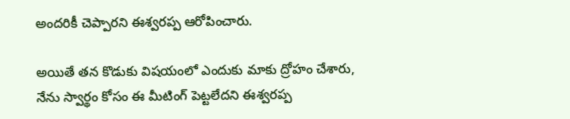అందరికీ చెప్పారని ఈశ్వరప్ప ఆరోపించారు.

అయితే తన కొడుకు విషయంలో ఎందుకు మాకు ద్రోహం చేశారు, నేను స్వార్థం కోసం ఈ మీటింగ్ పెట్టలేదని ఈశ్వరప్ప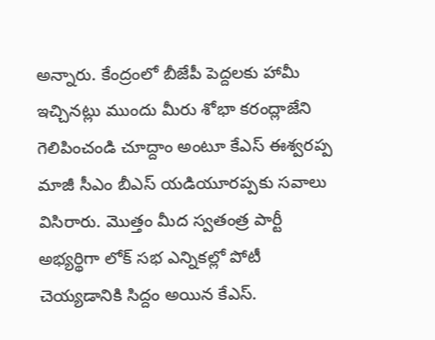అన్నారు. కేంద్రంలో బీజేపీ పెద్దలకు హామీ ఇచ్చినట్లు ముందు మీరు శోభా కరంద్లాజేని గెలిపించండి చూద్దాం అంటూ కేఎస్ ఈశ్వరప్ప మాజీ సీఎం బీఎస్ యడియూరప్పకు సవాలు విసిరారు. మొత్తం మీద స్వతంత్ర పార్టీ అభ్యర్థిగా లోక్ సభ ఎన్నికల్లో పోటీ చెయ్యడానికి సిద్దం అయిన కేఎస్.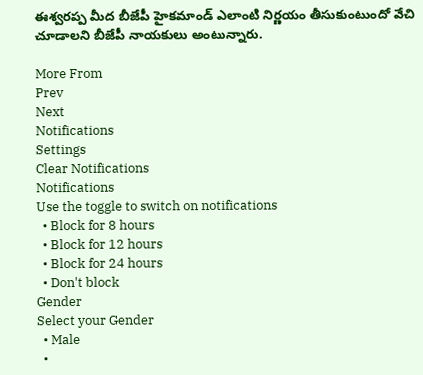ఈశ్వరప్ప మీద బీజేపీ హైకమాండ్ ఎలాంటి నిర్ణయం తీసుకుంటుందో వేచి చూడాలని బీజేపీ నాయకులు అంటున్నారు.

More From
Prev
Next
Notifications
Settings
Clear Notifications
Notifications
Use the toggle to switch on notifications
  • Block for 8 hours
  • Block for 12 hours
  • Block for 24 hours
  • Don't block
Gender
Select your Gender
  • Male
  •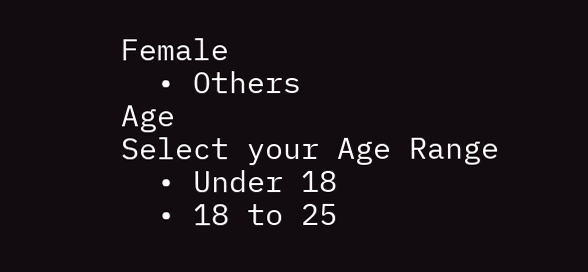Female
  • Others
Age
Select your Age Range
  • Under 18
  • 18 to 25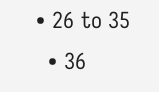• 26 to 35
  • 36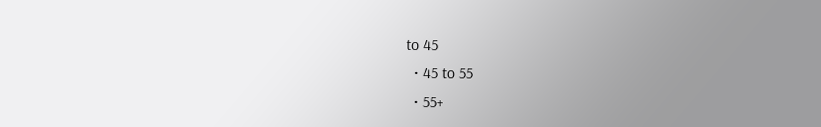to 45
  • 45 to 55
  • 55+